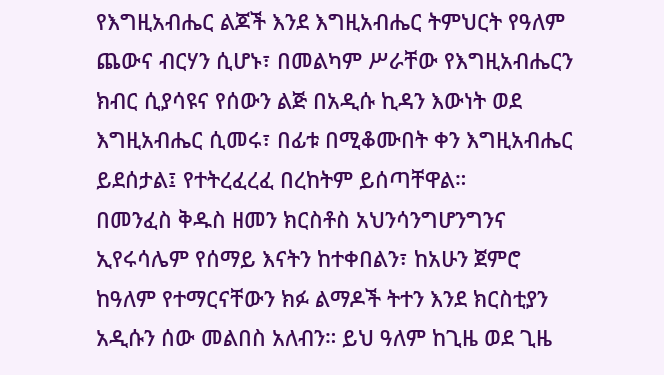የእግዚአብሔር ልጆች እንደ እግዚአብሔር ትምህርት የዓለም ጨውና ብርሃን ሲሆኑ፣ በመልካም ሥራቸው የእግዚአብሔርን ክብር ሲያሳዩና የሰውን ልጅ በአዲሱ ኪዳን እውነት ወደ እግዚአብሔር ሲመሩ፣ በፊቱ በሚቆሙበት ቀን እግዚአብሔር ይደሰታል፤ የተትረፈረፈ በረከትም ይሰጣቸዋል።
በመንፈስ ቅዱስ ዘመን ክርስቶስ አህንሳንግሆንግንና ኢየሩሳሌም የሰማይ እናትን ከተቀበልን፣ ከአሁን ጀምሮ ከዓለም የተማርናቸውን ክፉ ልማዶች ትተን እንደ ክርስቲያን አዲሱን ሰው መልበስ አለብን። ይህ ዓለም ከጊዜ ወደ ጊዜ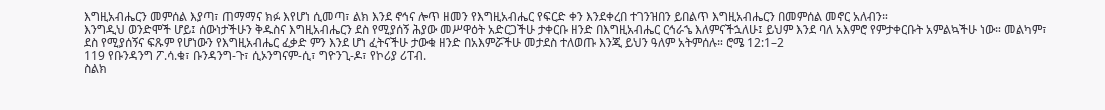እግዚአብሔርን መምሰል እያጣ፣ ጠማማና ክፉ እየሆነ ሲመጣ፣ ልክ እንደ ኖኅና ሎጥ ዘመን የእግዚአብሔር የፍርድ ቀን እንደቀረበ ተገንዝበን ይበልጥ እግዚአብሔርን በመምሰል መኖር አለብን።
እንግዲህ ወንድሞች ሆይ፤ ሰውነታችሁን ቅዱስና እግዚአብሔርን ደስ የሚያሰኝ ሕያው መሥዋዕት አድርጋችሁ ታቀርቡ ዘንድ በእግዚአብሔር ርኅራኄ እለምናችኋለሁ፤ ይህም እንደ ባለ አእምሮ የምታቀርቡት አምልኳችሁ ነው። መልካም፣ ደስ የሚያሰኝና ፍጹም የሆነውን የእግዚአብሔር ፈቃድ ምን እንደ ሆነ ፈትናችሁ ታውቁ ዘንድ በአእምሯችሁ መታደስ ተለወጡ እንጂ ይህን ዓለም አትምሰሉ። ሮሜ 12:1–2
119 የቡንዳንግ ፖ.ሳ.ቁ፣ ቡንዳንግ-ጉ፣ ሲኦንግናም-ሲ፣ ግዮንጊ-ዶ፣ የኮሪያ ሪፐብ.
ስልክ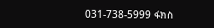031-738-5999 ፋክስ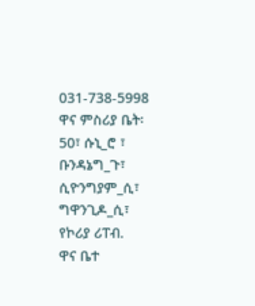031-738-5998
ዋና ምስሪያ ቤት፡ 50፣ ሱኒ_ሮ ፣ ቡንዳኔግ_ጉ፣ ሲዮንግያም_ሲ፣ ግዋንጊዶ_ሲ፣ የኮሪያ ሪፐብ.
ዋና ቤተ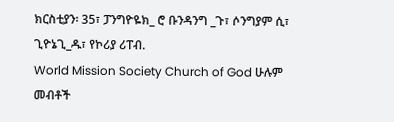ክርስቲያን፡ 35፣ ፓንግዮዬክ_ ሮ ቡንዳንግ _ጉ፣ ሶንግያም ሲ፣ ጊዮኔጊ_ዱ፣ የኮሪያ ሪፐብ.
World Mission Society Church of God ሁሉም መብቶች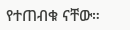የተጠብቁ ናቸው።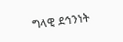ግላዊ ደኅንነት